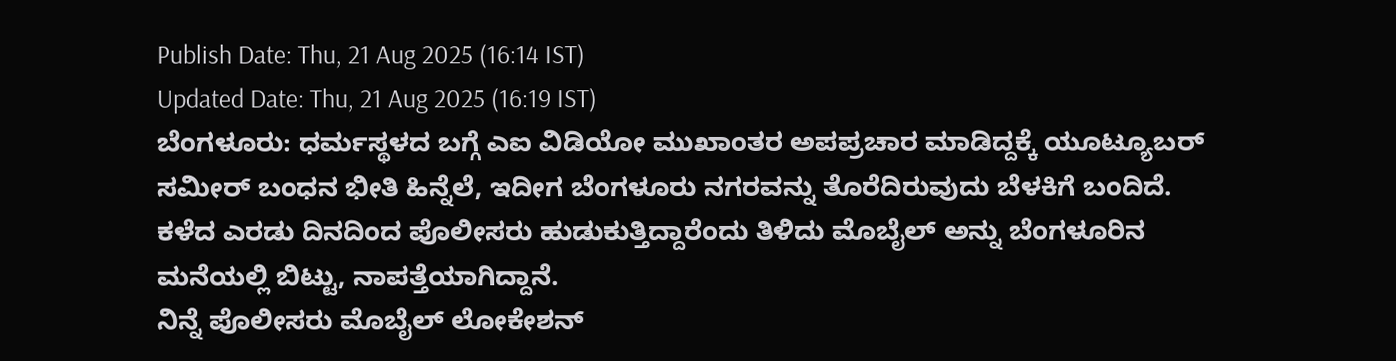Publish Date: Thu, 21 Aug 2025 (16:14 IST)
Updated Date: Thu, 21 Aug 2025 (16:19 IST)
ಬೆಂಗಳೂರು: ಧರ್ಮಸ್ಥಳದ ಬಗ್ಗೆ ಎಐ ವಿಡಿಯೋ ಮುಖಾಂತರ ಅಪಪ್ರಚಾರ ಮಾಡಿದ್ದಕ್ಕೆ ಯೂಟ್ಯೂಬರ್ ಸಮೀರ್ ಬಂಧನ ಭೀತಿ ಹಿನ್ನೆಲೆ, ಇದೀಗ ಬೆಂಗಳೂರು ನಗರವನ್ನು ತೊರೆದಿರುವುದು ಬೆಳಕಿಗೆ ಬಂದಿದೆ.
ಕಳೆದ ಎರಡು ದಿನದಿಂದ ಪೊಲೀಸರು ಹುಡುಕುತ್ತಿದ್ದಾರೆಂದು ತಿಳಿದು ಮೊಬೈಲ್ ಅನ್ನು ಬೆಂಗಳೂರಿನ ಮನೆಯಲ್ಲಿ ಬಿಟ್ಟು, ನಾಪತ್ತೆಯಾಗಿದ್ದಾನೆ.
ನಿನ್ನೆ ಪೊಲೀಸರು ಮೊಬೈಲ್ ಲೋಕೇಶನ್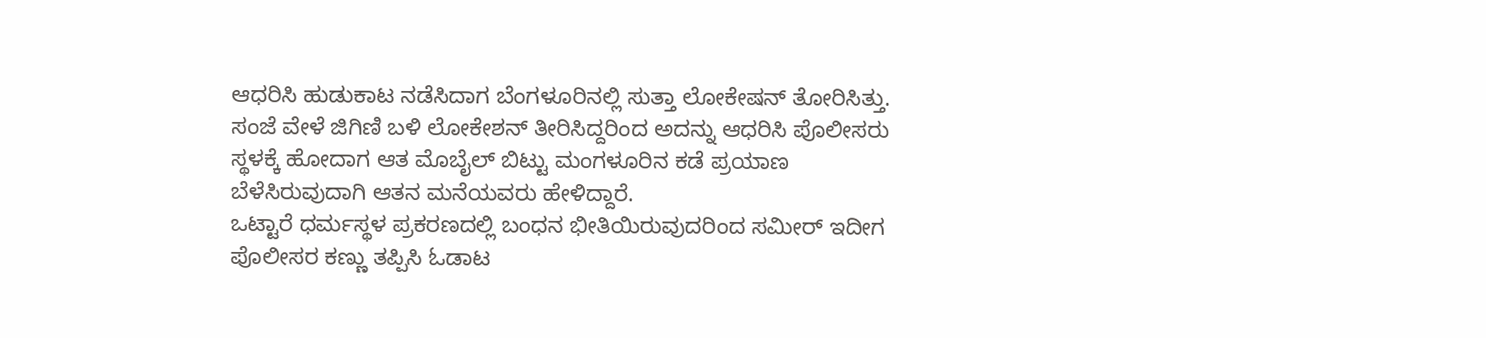ಆಧರಿಸಿ ಹುಡುಕಾಟ ನಡೆಸಿದಾಗ ಬೆಂಗಳೂರಿನಲ್ಲಿ ಸುತ್ತಾ ಲೋಕೇಷನ್ ತೋರಿಸಿತ್ತು. ಸಂಜೆ ವೇಳೆ ಜಿಗಿಣಿ ಬಳಿ ಲೋಕೇಶನ್ ತೀರಿಸಿದ್ದರಿಂದ ಅದನ್ನು ಆಧರಿಸಿ ಪೊಲೀಸರು ಸ್ಥಳಕ್ಕೆ ಹೋದಾಗ ಆತ ಮೊಬೈಲ್ ಬಿಟ್ಟು ಮಂಗಳೂರಿನ ಕಡೆ ಪ್ರಯಾಣ ಬೆಳೆಸಿರುವುದಾಗಿ ಆತನ ಮನೆಯವರು ಹೇಳಿದ್ದಾರೆ.
ಒಟ್ಟಾರೆ ಧರ್ಮಸ್ಥಳ ಪ್ರಕರಣದಲ್ಲಿ ಬಂಧನ ಭೀತಿಯಿರುವುದರಿಂದ ಸಮೀರ್ ಇದೀಗ ಪೊಲೀಸರ ಕಣ್ಣು ತಪ್ಪಿಸಿ ಓಡಾಟ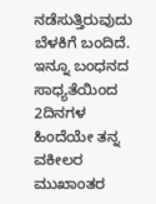ನಡೆಸುತ್ತಿರುವುದು ಬೆಳಕಿಗೆ ಬಂದಿದೆ.
ಇನ್ನೂ ಬಂಧನದ ಸಾಧ್ಯತೆಯಿಂದ 2ದಿನಗಳ ಹಿಂದೆಯೇ ತನ್ನ ವಕೀಲರ ಮುಖಾಂತರ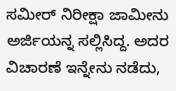ಸಮೀರ್ ನಿರೀಕ್ಷಾ ಜಾಮೀನು ಅರ್ಜಿಯನ್ನ ಸಲ್ಲಿಸಿದ್ದ. ಅದರ ವಿಚಾರಣೆ ಇನ್ನೇನು ನಡೆದು,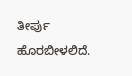ತೀರ್ಪು ಹೊರಬೀಳಲಿದೆ.